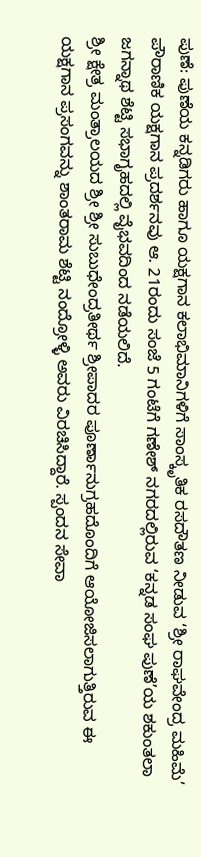ಪುಣೆ: ಪುಣೆಯ ಕನ್ನಡಿಗರು ಹಾಗೂ ಯಕ್ಷಗಾನ ಕಲಾಭಿಮಾನಿಗಳಿಗೆ ಸಾಂಸ್ಕೃತಿಕ ರಸದೌತಣ ನೀಡುವ ‘ಶ್ರೀ ರಾಘವೇಂದ್ರ ಮಹಿಮೆ’ ಪೌರಾಣಿಕ ಯಕ್ಷಗಾನ ಪ್ರದರ್ಶನವು ಆ. 21ರಂದು ಸಂಜೆ 5 ಗಂಟೆಗೆ ಗಣೇಶ್ ನಗರದಲ್ಲಿರುವ ‘ಕನ್ನಡ ಸಂಘ ಪುಣೆ’ಯ ಶಕುಂತಲಾ ಜಗನ್ನಾಥ ಶೆಟ್ಟಿ ಸಭಾಗೃಹದಲ್ಲಿ ವೈಭವದಿಂದ ನಡೆಯಲಿದೆ.
ಶ್ರೀ ಕ್ಷೇತ್ರ ಮಂತ್ರಾಲಯದ ಶ್ರೀ ಶ್ರೀ ಸುಬುಧೇಂದ್ರತೀರ್ಥ ಶ್ರೀಪಾದರ ಪೂರ್ಣಾನುಗ್ರಹದೊಂದಿಗೆ ಆಯೋಜಿಸಲಾಗುತ್ತಿರುವ ಈ ಯಕ್ಷಗಾನ ಪ್ರಸಂಗವನ್ನು ಶಾಂತರಾಮ ಶೆಟ್ಟಿ ನಂದ್ರೋಳ್ಳಿ ಅವರು ವಿರಚಿಸಿದ್ದಾರೆ. ಸ್ಪಂದನ ಸೇವಾ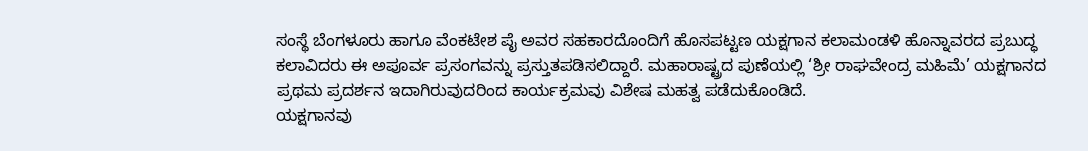ಸಂಸ್ಥೆ ಬೆಂಗಳೂರು ಹಾಗೂ ವೆಂಕಟೇಶ ಪೈ ಅವರ ಸಹಕಾರದೊಂದಿಗೆ ಹೊಸಪಟ್ಟಣ ಯಕ್ಷಗಾನ ಕಲಾಮಂಡಳಿ ಹೊನ್ನಾವರದ ಪ್ರಬುದ್ಧ ಕಲಾವಿದರು ಈ ಅಪೂರ್ವ ಪ್ರಸಂಗವನ್ನು ಪ್ರಸ್ತುತಪಡಿಸಲಿದ್ದಾರೆ. ಮಹಾರಾಷ್ಟ್ರದ ಪುಣೆಯಲ್ಲಿ ‘ಶ್ರೀ ರಾಘವೇಂದ್ರ ಮಹಿಮೆ’ ಯಕ್ಷಗಾನದ ಪ್ರಥಮ ಪ್ರದರ್ಶನ ಇದಾಗಿರುವುದರಿಂದ ಕಾರ್ಯಕ್ರಮವು ವಿಶೇಷ ಮಹತ್ವ ಪಡೆದುಕೊಂಡಿದೆ.
ಯಕ್ಷಗಾನವು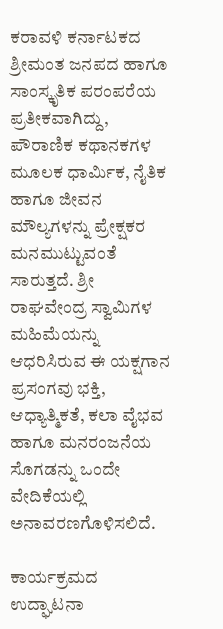ಕರಾವಳಿ ಕರ್ನಾಟಕದ ಶ್ರೀಮಂತ ಜನಪದ ಹಾಗೂ ಸಾಂಸ್ಕೃತಿಕ ಪರಂಪರೆಯ ಪ್ರತೀಕವಾಗಿದ್ದು, ಪೌರಾಣಿಕ ಕಥಾನಕಗಳ ಮೂಲಕ ಧಾರ್ಮಿಕ, ನೈತಿಕ ಹಾಗೂ ಜೀವನ ಮೌಲ್ಯಗಳನ್ನು ಪ್ರೇಕ್ಷಕರ ಮನಮುಟ್ಟುವಂತೆ ಸಾರುತ್ತದೆ. ಶ್ರೀ ರಾಘವೇಂದ್ರ ಸ್ವಾಮಿಗಳ ಮಹಿಮೆಯನ್ನು ಆಧರಿಸಿರುವ ಈ ಯಕ್ಷಗಾನ ಪ್ರಸಂಗವು ಭಕ್ತಿ, ಆಧ್ಯಾತ್ಮಿಕತೆ, ಕಲಾ ವೈಭವ ಹಾಗೂ ಮನರಂಜನೆಯ ಸೊಗಡನ್ನು ಒಂದೇ ವೇದಿಕೆಯಲ್ಲಿ ಅನಾವರಣಗೊಳಿಸಲಿದೆ.

ಕಾರ್ಯಕ್ರಮದ ಉದ್ಘಾಟನಾ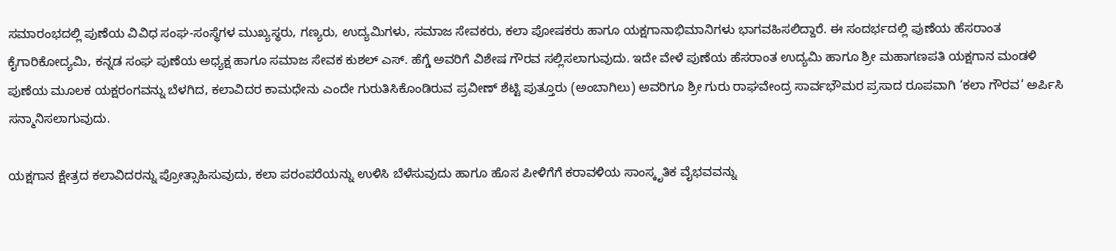ಸಮಾರಂಭದಲ್ಲಿ ಪುಣೆಯ ವಿವಿಧ ಸಂಘ-ಸಂಸ್ಥೆಗಳ ಮುಖ್ಯಸ್ಥರು, ಗಣ್ಯರು, ಉದ್ಯಮಿಗಳು, ಸಮಾಜ ಸೇವಕರು, ಕಲಾ ಪೋಷಕರು ಹಾಗೂ ಯಕ್ಷಗಾನಾಭಿಮಾನಿಗಳು ಭಾಗವಹಿಸಲಿದ್ದಾರೆ. ಈ ಸಂದರ್ಭದಲ್ಲಿ ಪುಣೆಯ ಹೆಸರಾಂತ ಕೈಗಾರಿಕೋದ್ಯಮಿ, ಕನ್ನಡ ಸಂಘ ಪುಣೆಯ ಅಧ್ಯಕ್ಷ ಹಾಗೂ ಸಮಾಜ ಸೇವಕ ಕುಶಲ್ ಎಸ್. ಹೆಗ್ಡೆ ಅವರಿಗೆ ವಿಶೇಷ ಗೌರವ ಸಲ್ಲಿಸಲಾಗುವುದು. ಇದೇ ವೇಳೆ ಪುಣೆಯ ಹೆಸರಾಂತ ಉದ್ಯಮಿ ಹಾಗೂ ಶ್ರೀ ಮಹಾಗಣಪತಿ ಯಕ್ಷಗಾನ ಮಂಡಳಿ ಪುಣೆಯ ಮೂಲಕ ಯಕ್ಷರಂಗವನ್ನು ಬೆಳಗಿದ, ಕಲಾವಿದರ ಕಾಮಧೇನು ಎಂದೇ ಗುರುತಿಸಿಕೊಂಡಿರುವ ಪ್ರವೀಣ್ ಶೆಟ್ಟಿ ಪುತ್ತೂರು (ಅಂಬಾಗಿಲು) ಅವರಿಗೂ ಶ್ರೀ ಗುರು ರಾಘವೇಂದ್ರ ಸಾರ್ವಭೌಮರ ಪ್ರಸಾದ ರೂಪವಾಗಿ ‘ಕಲಾ ಗೌರವ’ ಅರ್ಪಿಸಿ ಸನ್ಮಾನಿಸಲಾಗುವುದು.

ಯಕ್ಷಗಾನ ಕ್ಷೇತ್ರದ ಕಲಾವಿದರನ್ನು ಪ್ರೋತ್ಸಾಹಿಸುವುದು, ಕಲಾ ಪರಂಪರೆಯನ್ನು ಉಳಿಸಿ ಬೆಳೆಸುವುದು ಹಾಗೂ ಹೊಸ ಪೀಳಿಗೆಗೆ ಕರಾವಳಿಯ ಸಾಂಸ್ಕೃತಿಕ ವೈಭವವನ್ನು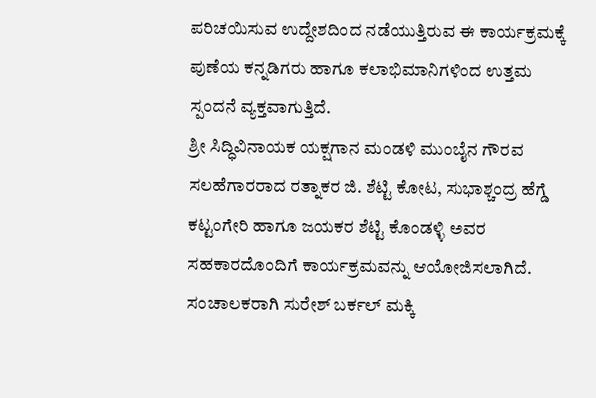ಪರಿಚಯಿಸುವ ಉದ್ದೇಶದಿಂದ ನಡೆಯುತ್ತಿರುವ ಈ ಕಾರ್ಯಕ್ರಮಕ್ಕೆ ಪುಣೆಯ ಕನ್ನಡಿಗರು ಹಾಗೂ ಕಲಾಭಿಮಾನಿಗಳಿಂದ ಉತ್ತಮ ಸ್ಪಂದನೆ ವ್ಯಕ್ತವಾಗುತ್ತಿದೆ.
ಶ್ರೀ ಸಿದ್ಧಿವಿನಾಯಕ ಯಕ್ಷಗಾನ ಮಂಡಳಿ ಮುಂಬೈನ ಗೌರವ ಸಲಹೆಗಾರರಾದ ರತ್ನಾಕರ ಜಿ. ಶೆಟ್ಟಿ ಕೋಟ, ಸುಭಾಶ್ಚಂದ್ರ ಹೆಗ್ಡೆ ಕಟ್ಟಂಗೇರಿ ಹಾಗೂ ಜಯಕರ ಶೆಟ್ಟಿ ಕೊಂಡಳ್ಳಿ ಅವರ ಸಹಕಾರದೊಂದಿಗೆ ಕಾರ್ಯಕ್ರಮವನ್ನು ಆಯೋಜಿಸಲಾಗಿದೆ. ಸಂಚಾಲಕರಾಗಿ ಸುರೇಶ್ ಬರ್ಕಲ್ ಮಕ್ಕಿ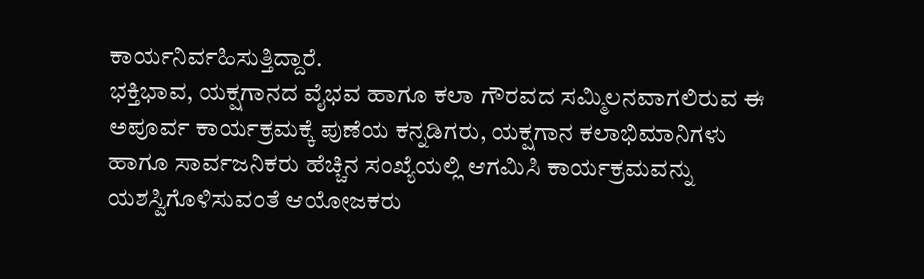ಕಾರ್ಯನಿರ್ವಹಿಸುತ್ತಿದ್ದಾರೆ.
ಭಕ್ತಿಭಾವ, ಯಕ್ಷಗಾನದ ವೈಭವ ಹಾಗೂ ಕಲಾ ಗೌರವದ ಸಮ್ಮಿಲನವಾಗಲಿರುವ ಈ ಅಪೂರ್ವ ಕಾರ್ಯಕ್ರಮಕ್ಕೆ ಪುಣೆಯ ಕನ್ನಡಿಗರು, ಯಕ್ಷಗಾನ ಕಲಾಭಿಮಾನಿಗಳು ಹಾಗೂ ಸಾರ್ವಜನಿಕರು ಹೆಚ್ಚಿನ ಸಂಖ್ಯೆಯಲ್ಲಿ ಆಗಮಿಸಿ ಕಾರ್ಯಕ್ರಮವನ್ನು ಯಶಸ್ವಿಗೊಳಿಸುವಂತೆ ಆಯೋಜಕರು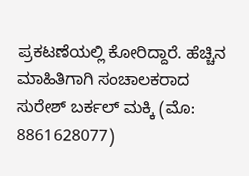ಪ್ರಕಟಣೆಯಲ್ಲಿ ಕೋರಿದ್ದಾರೆ. ಹೆಚ್ಚಿನ ಮಾಹಿತಿಗಾಗಿ ಸಂಚಾಲಕರಾದ ಸುರೇಶ್ ಬರ್ಕಲ್ ಮಕ್ಕಿ (ಮೊ: 8861628077)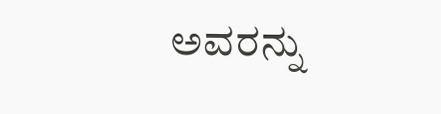ಅವರನ್ನು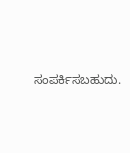ಸಂಪರ್ಕಿಸಬಹುದು.